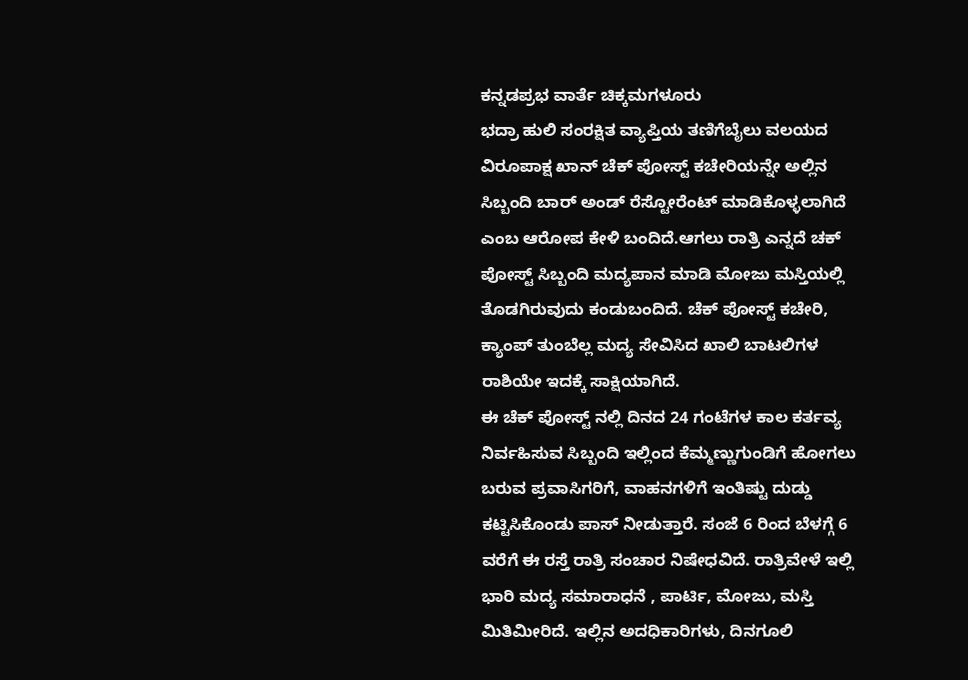ಕನ್ನಡಪ್ರಭ ವಾರ್ತೆ ಚಿಕ್ಕಮಗಳೂರು
ಭದ್ರಾ ಹುಲಿ ಸಂರಕ್ಷಿತ ವ್ಯಾಪ್ತಿಯ ತಣಿಗೆಬೈಲು ವಲಯದ ವಿರೂಪಾಕ್ಷ ಖಾನ್ ಚೆಕ್ ಪೋಸ್ಟ್ ಕಚೇರಿಯನ್ನೇ ಅಲ್ಲಿನ ಸಿಬ್ಬಂದಿ ಬಾರ್ ಅಂಡ್ ರೆಸ್ಟೋರೆಂಟ್ ಮಾಡಿಕೊಳ್ಳಲಾಗಿದೆ ಎಂಬ ಆರೋಪ ಕೇಳಿ ಬಂದಿದೆ.ಆಗಲು ರಾತ್ರಿ ಎನ್ನದೆ ಚಕ್ ಪೋಸ್ಟ್ ಸಿಬ್ಬಂದಿ ಮದ್ಯಪಾನ ಮಾಡಿ ಮೋಜು ಮಸ್ತಿಯಲ್ಲಿ ತೊಡಗಿರುವುದು ಕಂಡುಬಂದಿದೆ. ಚೆಕ್ ಪೋಸ್ಟ್ ಕಚೇರಿ, ಕ್ಯಾಂಪ್ ತುಂಬೆಲ್ಲ ಮದ್ಯ ಸೇವಿಸಿದ ಖಾಲಿ ಬಾಟಲಿಗಳ ರಾಶಿಯೇ ಇದಕ್ಕೆ ಸಾಕ್ಷಿಯಾಗಿದೆ.
ಈ ಚೆಕ್ ಪೋಸ್ಟ್ ನಲ್ಲಿ ದಿನದ 24 ಗಂಟೆಗಳ ಕಾಲ ಕರ್ತವ್ಯ ನಿರ್ವಹಿಸುವ ಸಿಬ್ಬಂದಿ ಇಲ್ಲಿಂದ ಕೆಮ್ಮಣ್ಣುಗುಂಡಿಗೆ ಹೋಗಲು ಬರುವ ಪ್ರವಾಸಿಗರಿಗೆ, ವಾಹನಗಳಿಗೆ ಇಂತಿಷ್ಟು ದುಡ್ಡು ಕಟ್ಟಿಸಿಕೊಂಡು ಪಾಸ್ ನೀಡುತ್ತಾರೆ. ಸಂಜೆ 6 ರಿಂದ ಬೆಳಗ್ಗೆ 6 ವರೆಗೆ ಈ ರಸ್ತೆ ರಾತ್ರಿ ಸಂಚಾರ ನಿಷೇಧವಿದೆ. ರಾತ್ರಿವೇಳೆ ಇಲ್ಲಿ ಭಾರಿ ಮದ್ಯ ಸಮಾರಾಧನೆ , ಪಾರ್ಟಿ, ಮೋಜು, ಮಸ್ತಿ ಮಿತಿಮೀರಿದೆ. ಇಲ್ಲಿನ ಅದಧಿಕಾರಿಗಳು, ದಿನಗೂಲಿ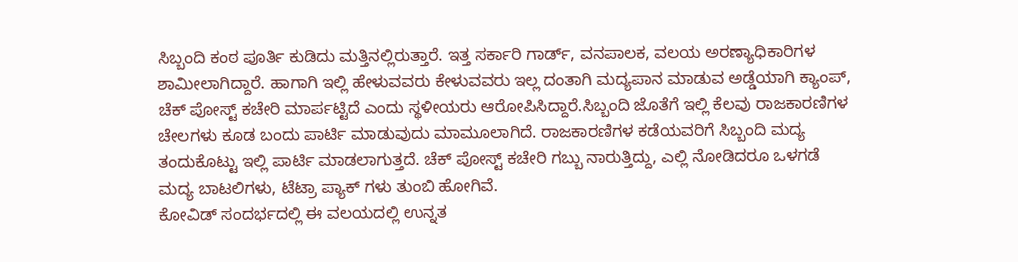ಸಿಬ್ಬಂದಿ ಕಂಠ ಪೂರ್ತಿ ಕುಡಿದು ಮತ್ತಿನಲ್ಲಿರುತ್ತಾರೆ. ಇತ್ತ ಸರ್ಕಾರಿ ಗಾರ್ಡ್, ವನಪಾಲಕ, ವಲಯ ಅರಣ್ಯಾಧಿಕಾರಿಗಳ ಶಾಮೀಲಾಗಿದ್ದಾರೆ. ಹಾಗಾಗಿ ಇಲ್ಲಿ ಹೇಳುವವರು ಕೇಳುವವರು ಇಲ್ಲ ದಂತಾಗಿ ಮದ್ಯಪಾನ ಮಾಡುವ ಅಡ್ಡೆಯಾಗಿ ಕ್ಯಾಂಪ್, ಚೆಕ್ ಪೋಸ್ಟ್ ಕಚೇರಿ ಮಾರ್ಪಟ್ಟಿದೆ ಎಂದು ಸ್ಥಳೀಯರು ಆರೋಪಿಸಿದ್ದಾರೆ.ಸಿಬ್ಬಂದಿ ಜೊತೆಗೆ ಇಲ್ಲಿ ಕೆಲವು ರಾಜಕಾರಣಿಗಳ ಚೇಲಗಳು ಕೂಡ ಬಂದು ಪಾರ್ಟಿ ಮಾಡುವುದು ಮಾಮೂಲಾಗಿದೆ. ರಾಜಕಾರಣಿಗಳ ಕಡೆಯವರಿಗೆ ಸಿಬ್ಬಂದಿ ಮದ್ಯ ತಂದುಕೊಟ್ಟು ಇಲ್ಲಿ ಪಾರ್ಟಿ ಮಾಡಲಾಗುತ್ತದೆ. ಚೆಕ್ ಪೋಸ್ಟ್ ಕಚೇರಿ ಗಬ್ಬು ನಾರುತ್ತಿದ್ದು, ಎಲ್ಲಿ ನೋಡಿದರೂ ಒಳಗಡೆ ಮದ್ಯ ಬಾಟಲಿಗಳು, ಟೆಟ್ರಾ ಪ್ಯಾಕ್ ಗಳು ತುಂಬಿ ಹೋಗಿವೆ.
ಕೋವಿಡ್ ಸಂದರ್ಭದಲ್ಲಿ ಈ ವಲಯದಲ್ಲಿ ಉನ್ನತ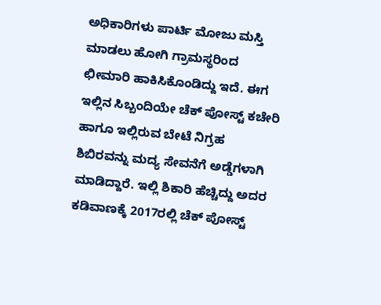ಅಧಿಕಾರಿಗಳು ಪಾರ್ಟಿ ಮೋಜು ಮಸ್ತಿ ಮಾಡಲು ಹೋಗಿ ಗ್ರಾಮಸ್ಥರಿಂದ ಛೀಮಾರಿ ಹಾಕಿಸಿಕೊಂಡಿದ್ದು ಇದೆ. ಈಗ ಇಲ್ಲಿನ ಸಿಬ್ಬಂದಿಯೇ ಚೆಕ್ ಪೋಸ್ಟ್ ಕಚೇರಿ ಹಾಗೂ ಇಲ್ಲಿರುವ ಬೇಟೆ ನಿಗ್ರಹ ಶಿಬಿರವನ್ನು ಮದ್ಯ ಸೇವನೆಗೆ ಅಡ್ಡೆಗಳಾಗಿ ಮಾಡಿದ್ದಾರೆ. ಇಲ್ಲಿ ಶಿಕಾರಿ ಹೆಚ್ಚಿದ್ದು ಅದರ ಕಡಿವಾಣಕ್ಕೆ 2017ರಲ್ಲಿ ಚೆಕ್ ಪೋಸ್ಟ್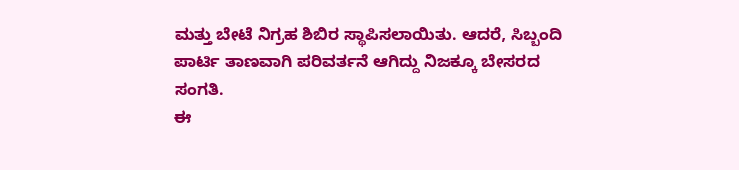ಮತ್ತು ಬೇಟೆ ನಿಗ್ರಹ ಶಿಬಿರ ಸ್ಥಾಪಿಸಲಾಯಿತು. ಆದರೆ, ಸಿಬ್ಬಂದಿ ಪಾರ್ಟಿ ತಾಣವಾಗಿ ಪರಿವರ್ತನೆ ಆಗಿದ್ದು ನಿಜಕ್ಕೂ ಬೇಸರದ ಸಂಗತಿ.
ಈ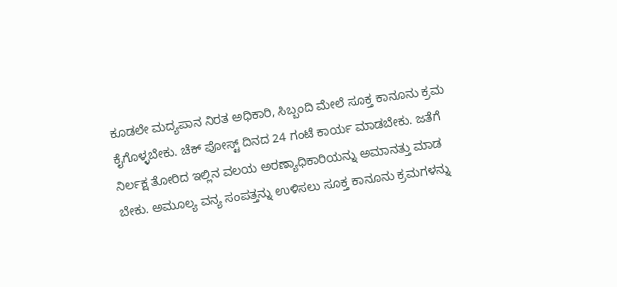ಕೂಡಲೇ ಮದ್ಯಪಾನ ನಿರತ ಅಧಿಕಾರಿ, ಸಿಬ್ಬಂದಿ ಮೇಲೆ ಸೂಕ್ತ ಕಾನೂನು ಕ್ರಮ ಕೈಗೊಳ್ಳಬೇಕು. ಚೆಕ್ ಪೋಸ್ಟ್ ದಿನದ 24 ಗಂಟೆ ಕಾರ್ಯ ಮಾಡಬೇಕು. ಜತೆಗೆ ನಿರ್ಲಕ್ಷ ತೋರಿದ ಇಲ್ಲಿನ ವಲಯ ಅರಣ್ಯಾಧಿಕಾರಿಯನ್ನು ಅಮಾನತ್ತು ಮಾಡ ಬೇಕು. ಅಮೂಲ್ಯ ವನ್ಯ ಸಂಪತ್ತನ್ನು ಉಳಿಸಲು ಸೂಕ್ತ ಕಾನೂನು ಕ್ರಮಗಳನ್ನು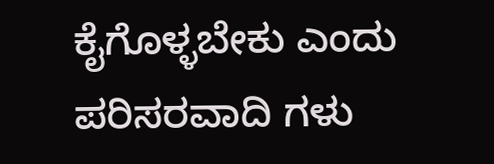ಕೈಗೊಳ್ಳಬೇಕು ಎಂದು ಪರಿಸರವಾದಿ ಗಳು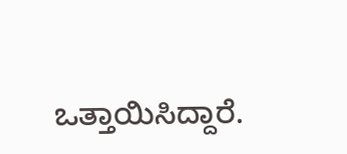ಒತ್ತಾಯಿಸಿದ್ದಾರೆ.